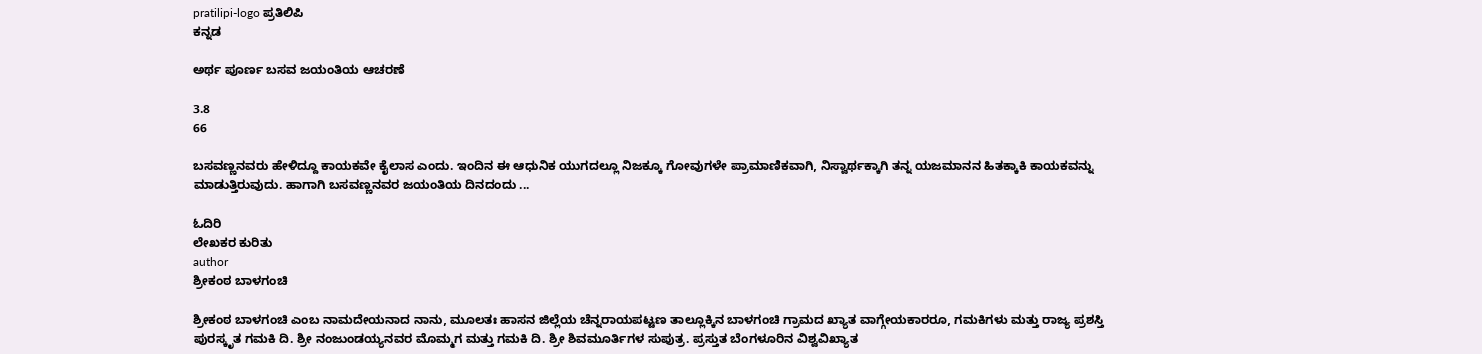pratilipi-logo ಪ್ರತಿಲಿಪಿ
ಕನ್ನಡ

ಅರ್ಥ ಪೂರ್ಣ ಬಸವ ಜಯಂತಿಯ ಆಚರಣೆ

3.8
66

ಬಸವಣ್ಣನವರು ಹೇಳಿದ್ದೂ ಕಾಯಕವೇ ಕೈಲಾಸ ಎಂದು. ಇಂದಿನ ಈ ಆಧುನಿಕ ಯುಗದಲ್ಲೂ ನಿಜಕ್ಕೂ ಗೋವುಗಳೇ ಪ್ರಾಮಾಣಿಕವಾಗಿ, ನಿಸ್ವಾರ್ಥಕ್ಕಾಗಿ ತನ್ನ ಯಜಮಾನನ ಹಿತಕ್ಕಾಕಿ ಕಾಯಕವನ್ನು ಮಾಡುತ್ತಿರುವುದು. ಹಾಗಾಗಿ ಬಸವಣ್ಣನವರ ಜಯಂತಿಯ ದಿನದಂದು ...

ಓದಿರಿ
ಲೇಖಕರ ಕುರಿತು
author
ಶ್ರೀಕಂಠ ಬಾಳಗಂಚಿ

ಶ್ರೀಕಂಠ ಬಾಳಗಂಚಿ ಎಂಬ ನಾಮದೇಯನಾದ ನಾನು, ಮೂಲತಃ ಹಾಸನ ಜಿಲ್ಲೆಯ ಚೆನ್ನರಾಯಪಟ್ಟಣ ತಾಲ್ಲೂಕ್ಕಿನ ಬಾಳಗಂಚಿ ಗ್ರಾಮದ ಖ್ಯಾತ ವಾಗ್ಗೇಯಕಾರರೂ, ಗಮಕಿಗಳು ಮತ್ತು ರಾಜ್ಯ ಪ್ರಶಸ್ತಿ ಪುರಸ್ಕೃತ ಗಮಕಿ ದಿ. ಶ್ರೀ ನಂಜುಂಡಯ್ಯನವರ ಮೊಮ್ಮಗ ಮತ್ತು ಗಮಕಿ ದಿ. ಶ್ರೀ ಶಿವಮೂರ್ತಿಗಳ ಸುಪುತ್ರ. ಪ್ರಸ್ತುತ ಬೆಂಗಳೂರಿನ ವಿಶ್ವವಿಖ್ಯಾತ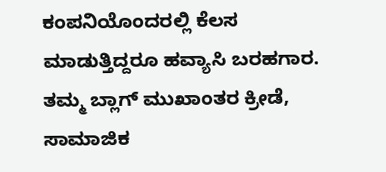ಕಂಪನಿಯೊಂದರಲ್ಲಿ ಕೆಲಸ ಮಾಡುತ್ತಿದ್ದರೂ ಹವ್ಯಾಸಿ ಬರಹಗಾರ. ತಮ್ಮ ಬ್ಲಾಗ್ ಮುಖಾಂತರ ಕ್ರೀಡೆ, ಸಾಮಾಜಿಕ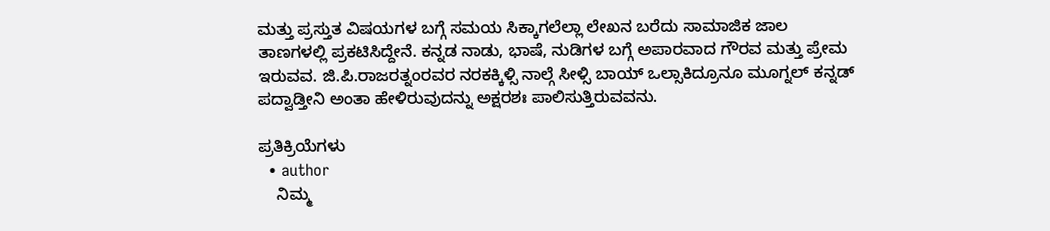ಮತ್ತು ಪ್ರಸ್ತುತ ವಿಷಯಗಳ ಬಗ್ಗೆ ಸಮಯ ಸಿಕ್ಕಾಗಲೆಲ್ಲಾ ಲೇಖನ ಬರೆದು ಸಾಮಾಜಿಕ ಜಾಲ ತಾಣಗಳಲ್ಲಿ ಪ್ರಕಟಿಸಿದ್ದೇನೆ. ಕನ್ನಡ ನಾಡು, ಭಾಷೆ, ನುಡಿಗಳ ಬಗ್ಗೆ ಅಪಾರವಾದ ಗೌರವ ಮತ್ತು ಪ್ರೇಮ ಇರುವವ. ಜಿ.ಪಿ.ರಾಜರತ್ನಂರವರ ನರಕಕ್ಕಿಳ್ಸಿ ನಾಲ್ಗೆ ಸೀಳ್ಸಿ ಬಾಯ್ ಒಲ್ಸಾಕಿದ್ರೂನೂ ಮೂಗ್ನಲ್ ಕನ್ನಡ್ ಪದ್ವಾಡ್ತೀನಿ ಅಂತಾ ಹೇಳಿರುವುದನ್ನು ಅಕ್ಷರಶಃ ಪಾಲಿಸುತ್ತಿರುವವನು.

ಪ್ರತಿಕ್ರಿಯೆಗಳು
  • author
    ನಿಮ್ಮ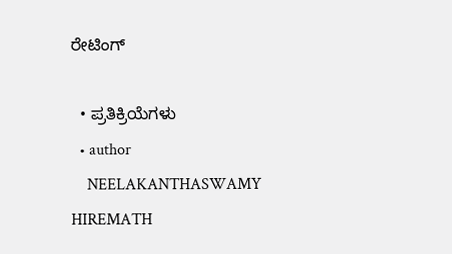ರೇಟಿಂಗ್

  • ಪ್ರತಿಕ್ರಿಯೆಗಳು
  • author
    NEELAKANTHASWAMY HIREMATH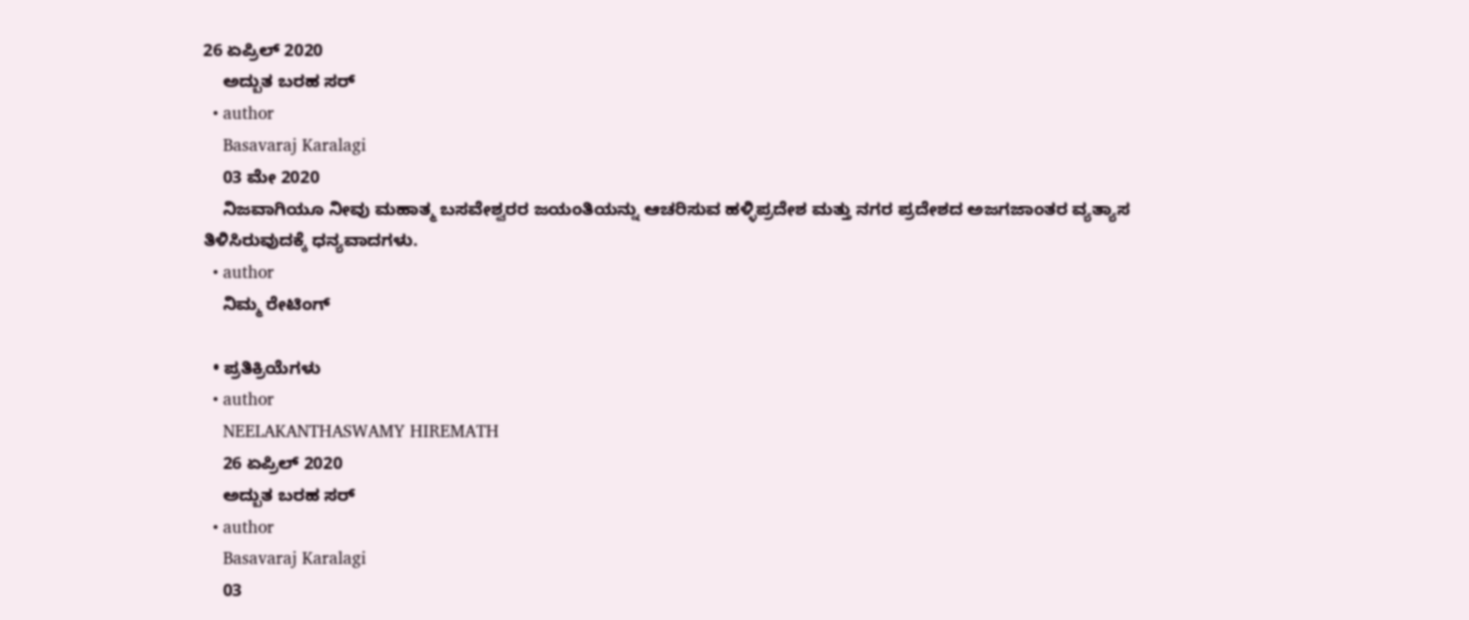26 ಏಪ್ರಿಲ್ 2020
    ಅದ್ಬುತ ಬರಹ ಸರ್
  • author
    Basavaraj Karalagi
    03 ಮೇ 2020
    ನಿಜವಾಗಿಯೂ ನೀವು ಮಹಾತ್ಮ ಬಸವೇಶ್ವರರ ಜಯಂತಿಯನ್ನು ಆಚರಿಸುವ ಹಳ್ಳಿಪ್ರದೇಶ ಮತ್ತು ನಗರ ಪ್ರದೇಶದ ಅಜಗಜಾಂತರ ವ್ಯತ್ಯಾಸ ತಿಳಿಸಿರುವುದಕ್ಕೆ ಧನ್ಯವಾದಗಳು.
  • author
    ನಿಮ್ಮ ರೇಟಿಂಗ್

  • ಪ್ರತಿಕ್ರಿಯೆಗಳು
  • author
    NEELAKANTHASWAMY HIREMATH
    26 ಏಪ್ರಿಲ್ 2020
    ಅದ್ಬುತ ಬರಹ ಸರ್
  • author
    Basavaraj Karalagi
    03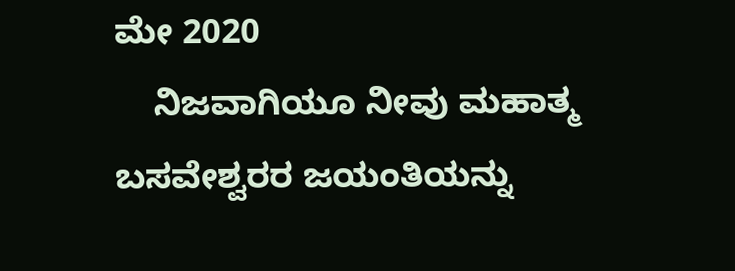ಮೇ 2020
    ನಿಜವಾಗಿಯೂ ನೀವು ಮಹಾತ್ಮ ಬಸವೇಶ್ವರರ ಜಯಂತಿಯನ್ನು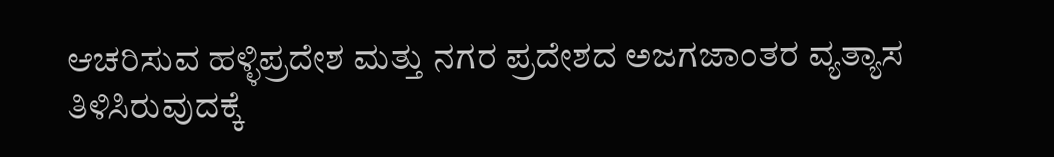ಆಚರಿಸುವ ಹಳ್ಳಿಪ್ರದೇಶ ಮತ್ತು ನಗರ ಪ್ರದೇಶದ ಅಜಗಜಾಂತರ ವ್ಯತ್ಯಾಸ ತಿಳಿಸಿರುವುದಕ್ಕೆ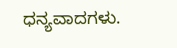ಧನ್ಯವಾದಗಳು.